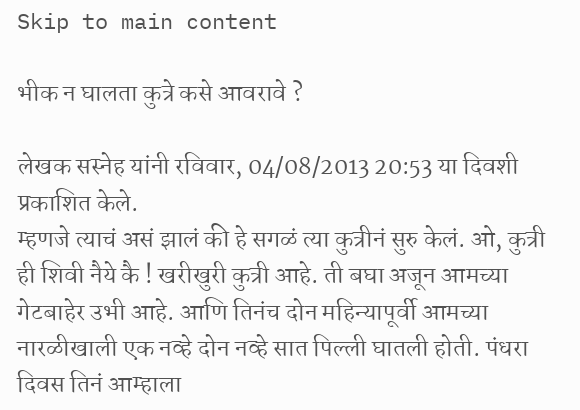Skip to main content

भीक न घालता कुत्रे कसे आवरावे ?

लेखक सस्नेह यांनी रविवार, 04/08/2013 20:53 या दिवशी प्रकाशित केले.
म्हणजे त्याचं असं झालं की हे सगळं त्या कुत्रीनं सुरु केलं. ओ, कुत्री ही शिवी नैये कै ! खरीखुरी कुत्री आहे. ती बघा अजून आमच्या गेटबाहेर उभी आहे. आणि तिनंच दोन महिन्यापूर्वी आमच्या नारळीखाली एक नव्हे दोन नव्हे सात पिल्ली घातली होती. पंधरा दिवस तिनं आम्हाला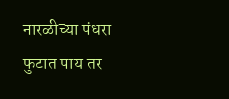नारळीच्या पंधरा फुटात पाय तर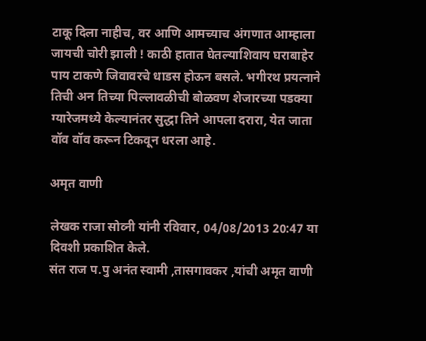टाकू दिला नाहीच, वर आणि आमच्याच अंगणात आम्हाला जायची चोरी झाली ! काठी हातात घेतल्याशिवाय घराबाहेर पाय टाकणे जिवावरचे धाडस होऊन बसले. भगीरथ प्रयत्नाने तिची अन तिच्या पिल्लावळीची बोळवण शेजारच्या पडक्या ग्यारेजमध्ये केल्यानंतर सुद्धा तिने आपला दरारा, येत जाता वॉव वॉव करून टिकवून धरला आहे.

अमृत वाणी

लेखक राजा सोव्नी यांनी रविवार, 04/08/2013 20:47 या दिवशी प्रकाशित केले.
संत राज प.पु अनंत स्वामी ,तासगावकर ,यांची अमृत वाणी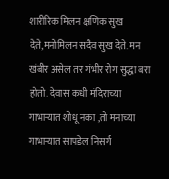शारीरिक मिलन क्षणिक सुख देते,मनोमिलन सदैव सुख देते. मन खंबीर असेल तर गंभीर रोग सुद्धा बरा होतो. देवास कधी मंदिराच्या गाभाऱ्यात शोधू नका ,तो मनाच्या गाभाऱ्यात सापडेल निसर्ग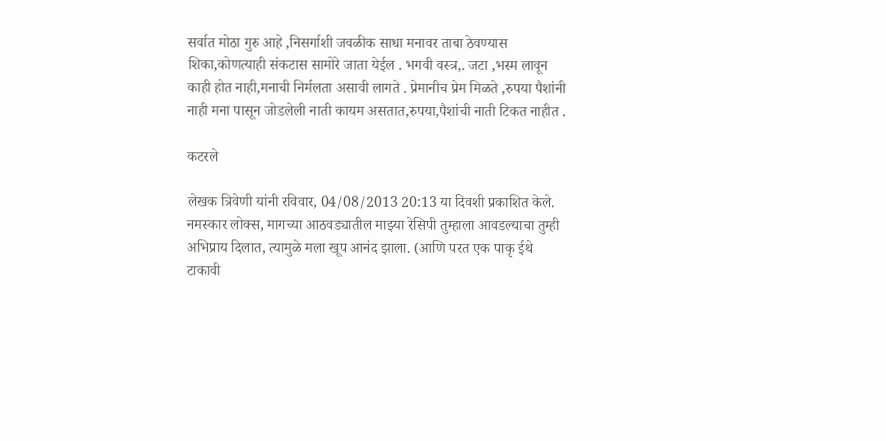सर्वात मोठा गुरु आहे ,निसर्गाशी जवळीक साधा मनावर ताबा ठेवण्यास शिका,कोणत्याही संकटास सामोरे जाता येईल . भगवी वस्त्र,. जटा ,भस्म लावून काही होत नाही,मनाची निर्मलता असावी लागते . प्रेमानीच प्रेम मिळते ,रुपया पैशांनी नाही मना पासून जोडलेली नाती कायम असतात,रुपया,पैशांची नाती टिकत नाहीत .

कटरले

लेखक त्रिवेणी यांनी रविवार, 04/08/2013 20:13 या दिवशी प्रकाशित केले.
नमस्कार लोक्स, मागच्या आठवड्यातील माझ्या रेसिपी तुम्हाला आवडल्याचा तुम्ही अभिप्राय दिलात, त्यामुळे मला खूप आनंद झाला. (आणि परत एक पाकृ ईथे टाकावी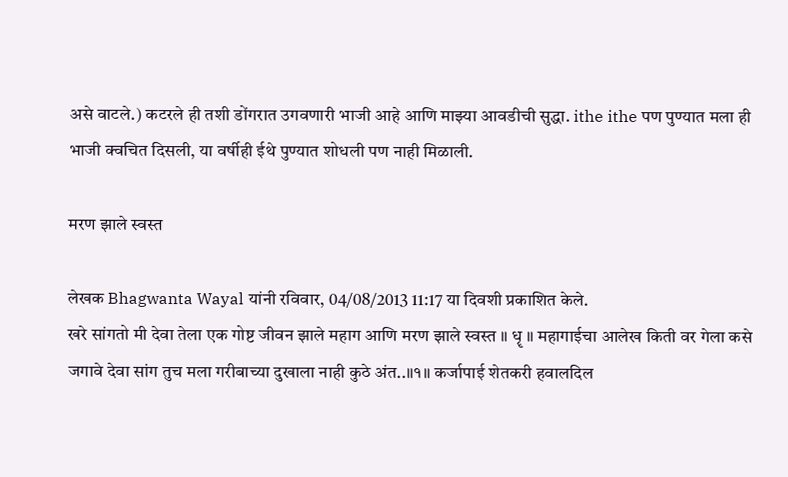असे वाटले.) कटरले ही तशी डोंगरात उगवणारी भाजी आहे आणि माझ्या आवडीची सुद्धा. ithe ithe पण पुण्यात मला ही भाजी क्वचित दिसली, या वर्षीही ईथे पुण्यात शोधली पण नाही मिळाली.

मरण झाले स्वस्त

लेखक Bhagwanta Wayal यांनी रविवार, 04/08/2013 11:17 या दिवशी प्रकाशित केले.
खरे सांगतो मी देवा तेला एक गोष्ट जीवन झाले महाग आणि मरण झाले स्वस्त ॥ धॄ ॥ महागाईचा आलेख किती वर गेला कसे जगावे देवा सांग तुच मला गरीबाच्या दुखाला नाही कुठे अंत..॥१॥ कर्जापाई शेतकरी हवालदिल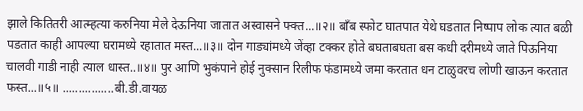झाले कितितरी आत्म्हत्या करुनिया मेले देऊनिया जातात अस्वासने फ्क्त...॥२॥ बाँब स्फोट घातपात येथे घडतात निष्पाप लोक त्यात बळी पडतात काही आपल्या घरामध्ये रहातात मस्त...॥३॥ दोन गाड्यांमध्ये जेंव्हा टक्कर होते बघताबघता बस कधी दरीमध्ये जाते पिऊनिया चालवी गाडी नाही त्याल धास्त..॥४॥ पुर आणि भुकंपाने होई नुक्सान रिलीफ फंडामध्ये जमा करतात धन टाळुवरच लोणी खाऊन करतात फस्त...॥५॥ ................बी.डी.वायळ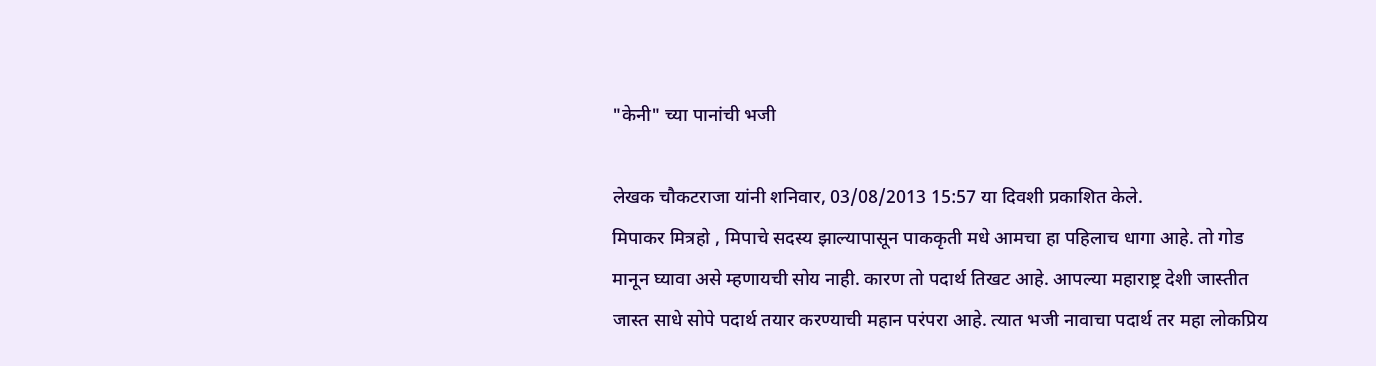"केनी" च्या पानांची भजी

लेखक चौकटराजा यांनी शनिवार, 03/08/2013 15:57 या दिवशी प्रकाशित केले.
मिपाकर मित्रहो , मिपाचे सदस्य झाल्यापासून पाककृती मधे आमचा हा पहिलाच धागा आहे. तो गोड मानून घ्यावा असे म्हणायची सोय नाही. कारण तो पदार्थ तिखट आहे. आपल्या महाराष्ट्र देशी जास्तीत जास्त साधे सोपे पदार्थ तयार करण्याची महान परंपरा आहे. त्यात भजी नावाचा पदार्थ तर महा लोकप्रिय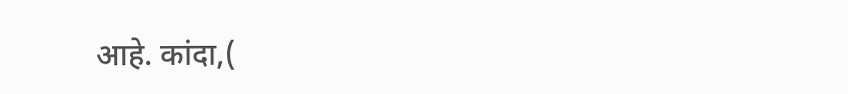आहे. कांदा,(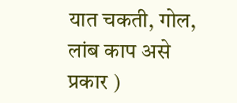यात चकती, गोल, लांब काप असे प्रकार )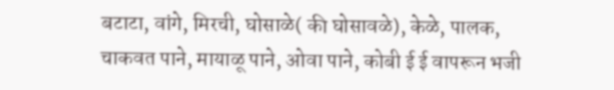बटाटा, वांगे, मिरची, घोसाळे( की घोसावळे), केळे, पालक, चाकवत पाने, मायाळू पाने, ओवा पाने, कोबी ई ई वापरून भजी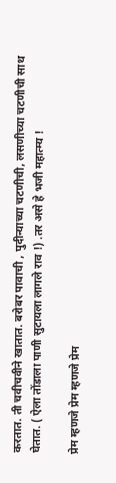करतात. ती चवीचवीने खातात. बरोबर पावाची , पुदीन्याच्या चटणीची, लसणीच्या चटणीची साथ घेतात. ( ऐला तोंडाला पाणी सुटायला लागले राव !) .तर असे हे भजी महात्म्य !

प्रेम म्हणजे प्रेम म्हणजे प्रेम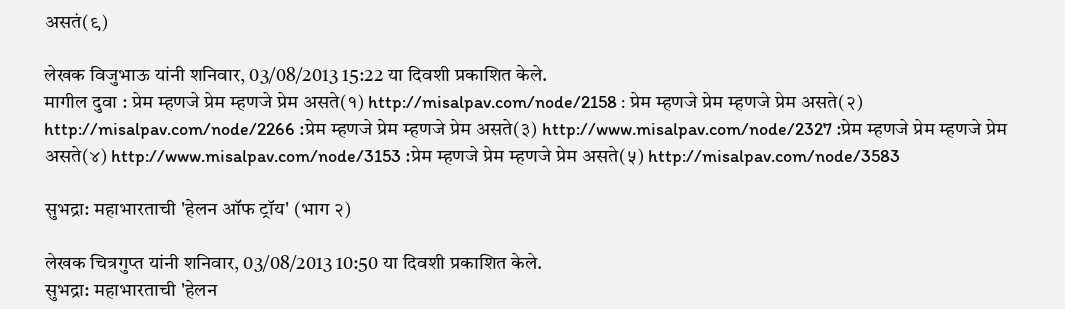असतं(९)

लेखक विजुभाऊ यांनी शनिवार, 03/08/2013 15:22 या दिवशी प्रकाशित केले.
मागील दुवा : प्रेम म्हणजे प्रेम म्हणजे प्रेम असते(१) http://misalpav.com/node/2158 : प्रेम म्हणजे प्रेम म्हणजे प्रेम असते(२) http://misalpav.com/node/2266 :प्रेम म्हणजे प्रेम म्हणजे प्रेम असते(३) http://www.misalpav.com/node/2327 :प्रेम म्हणजे प्रेम म्हणजे प्रेम असते(४) http://www.misalpav.com/node/3153 :प्रेम म्हणजे प्रेम म्हणजे प्रेम असते(५) http://misalpav.com/node/3583

सुभद्रा: महाभारताची 'हेलन ऑफ ट्रॉय' (भाग २)

लेखक चित्रगुप्त यांनी शनिवार, 03/08/2013 10:50 या दिवशी प्रकाशित केले.
सुभद्रा: महाभारताची 'हेलन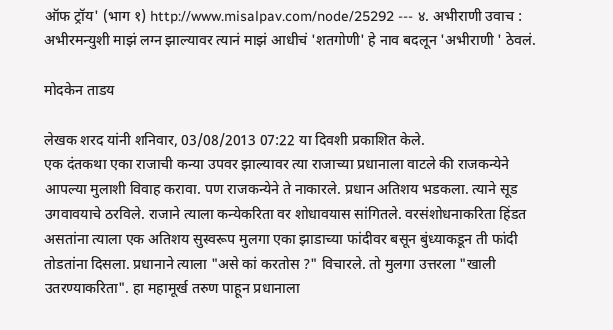ऑफ ट्रॉय' (भाग १) http://www.misalpav.com/node/25292 --- ४. अभीराणी उवाच : अभीरमन्युशी माझं लग्न झाल्यावर त्यानं माझं आधीचं 'शतगोणी' हे नाव बदलून 'अभीराणी ' ठेवलं.

मोदकेन ताडय

लेखक शरद यांनी शनिवार, 03/08/2013 07:22 या दिवशी प्रकाशित केले.
एक दंतकथा एका राजाची कन्या उपवर झाल्यावर त्या राजाच्या प्रधानाला वाटले की राजकन्येने आपल्या मुलाशी विवाह करावा. पण राजकन्येने ते नाकारले. प्रधान अतिशय भडकला. त्याने सूड उगवावयाचे ठरविले. राजाने त्याला कन्येकरिता वर शोधावयास सांगितले. वरसंशोधनाकरिता हिंडत असतांना त्याला एक अतिशय सुस्वरूप मुलगा एका झाडाच्या फांदीवर बसून बुंध्याकडून ती फांदी तोडतांना दिसला. प्रधानाने त्याला "असे कां करतोस ?" विचारले. तो मुलगा उत्तरला "खाली उतरण्याकरिता". हा महामूर्ख तरुण पाहून प्रधानाला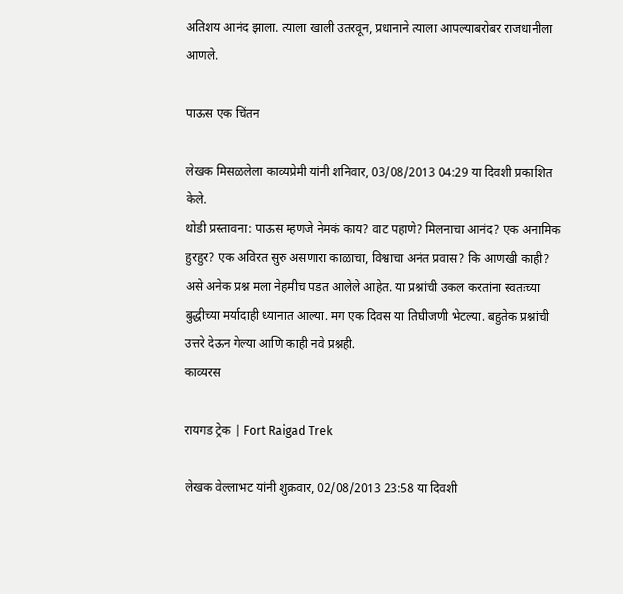अतिशय आनंद झाला. त्याला खाली उतरवून, प्रधानाने त्याला आपल्याबरोबर राजधानीला आणले.

पाऊस एक चिंतन

लेखक मिसळलेला काव्यप्रेमी यांनी शनिवार, 03/08/2013 04:29 या दिवशी प्रकाशित केले.
थोडी प्रस्तावना: पाऊस म्हणजे नेमकं काय? वाट पहाणे? मिलनाचा आनंद? एक अनामिक हुरहुर? एक अविरत सुरु असणारा काळाचा, विश्वाचा अनंत प्रवास? कि आणखी काही? असे अनेक प्रश्न मला नेहमीच पडत आलेले आहेत. या प्रश्नांची उकल करतांना स्वतःच्या बुद्धीच्या मर्यादाही ध्यानात आल्या. मग एक दिवस या तिघीजणी भेटल्या. बहुतेक प्रश्नांची उत्तरे देऊन गेल्या आणि काही नवे प्रश्नही.
काव्यरस

रायगड ट्रेक | Fort Raigad Trek

लेखक वेल्लाभट यांनी शुक्रवार, 02/08/2013 23:58 या दिवशी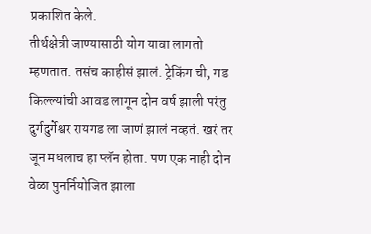प्रकाशित केले.
तीर्थक्षेत्री जाण्यासाठी योग यावा लागतो म्हणतात. तसंच काहीसं झालं. ट्रेकिंग ची, गड किल्ल्यांची आवड लागून दोन वर्ष झाली परंतु दुर्गदुर्गेश्वर रायगड ला जाणं झालं नव्हतं. खरं तर जून मधलाच हा प्लॅन होता. पण एक नाही दोन वेळा पुनर्नियोजित झाला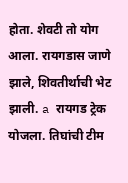होता. शेवटी तो योग आला. रायगडास जाणे झाले, शिवतीर्थाची भेट झाली. a रायगड ट्रेक योजला. तिघांची टीम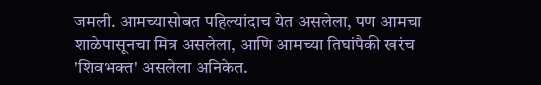जमली. आमच्यासोबत पहिल्यांदाच येत असलेला, पण आमचा शाळेपासूनचा मित्र असलेला, आणि आमच्या तिघांपैकी खरंच 'शिवभक्त' असलेला अनिकेत.